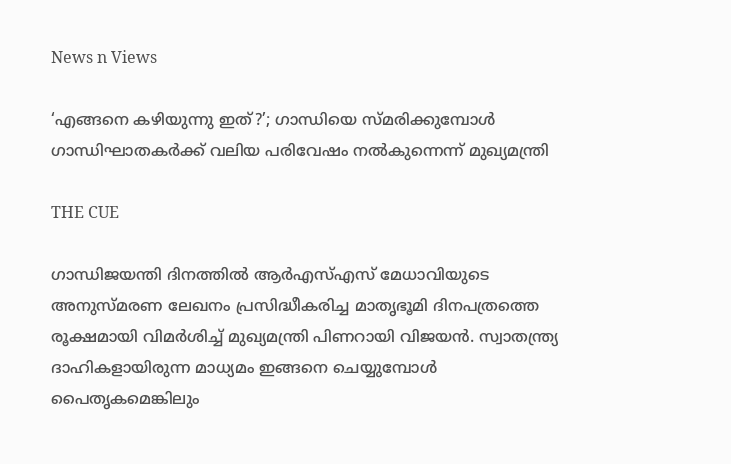News n Views

‘എങ്ങനെ കഴിയുന്നു ഇത്?’; ഗാന്ധിയെ സ്മരിക്കുമ്പോള്‍ ഗാന്ധിഘാതകര്‍ക്ക് വലിയ പരിവേഷം നല്‍കുന്നെന്ന് മുഖ്യമന്ത്രി

THE CUE

ഗാന്ധിജയന്തി ദിനത്തില്‍ ആര്‍എസ്എസ് മേധാവിയുടെ അനുസ്മരണ ലേഖനം പ്രസിദ്ധീകരിച്ച മാതൃഭൂമി ദിനപത്രത്തെ രൂക്ഷമായി വിമര്‍ശിച്ച് മുഖ്യമന്ത്രി പിണറായി വിജയന്‍. സ്വാതന്ത്ര്യ ദാഹികളായിരുന്ന മാധ്യമം ഇങ്ങനെ ചെയ്യുമ്പോള്‍ പൈതൃകമെങ്കിലും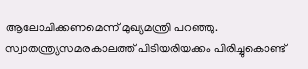ആലോചിക്കണമെന്ന് മുഖ്യമന്ത്രി പറഞ്ഞു. സ്വാതന്ത്ര്യസമരകാലത്ത് പിടിയരിയക്കം പിരിച്ചുകൊണ്ട്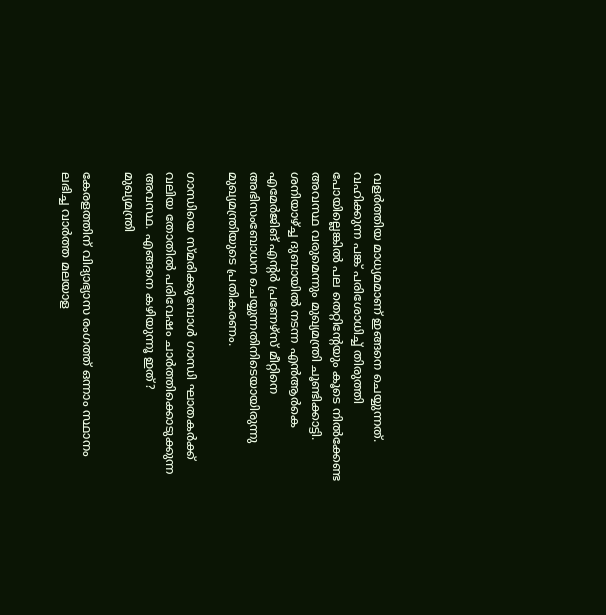വളര്‍ത്തിയ മാധ്യമമാണ് ഇങ്ങനെ ചെയ്യുന്നത്. വഹിക്കുന്ന പങ്ക് പരിശോധിച്ച് തിരുത്തി പോയില്ലെങ്കില്‍ പല തെറ്റിന്റേയും കൂടെ നില്‍ക്കേണ്ട അവസ്ഥ വരുമെന്നും മുഖ്യമന്ത്രി ചൂണ്ടിക്കാട്ടി. ശനിയാഴ്ച്ച ദുബായില്‍ നടന്ന എന്‍ആര്‍കെ എമേര്‍ജിങ് എന്റര്‍ പ്രണേഴ്‌സ് മീറ്റിനെ അഭിസംബോധന ചെയ്യുന്നതിനിടെയായിരുന്നു മുഖ്യമന്ത്രിയുടെ പ്രതികരണം.

ഗാന്ധിയെ സ്മരിക്കുമ്പോള്‍ ഗാന്ധി ഘാതകര്‍ക്ക് വലിയ തോതില്‍ പരിവേഷം ചാര്‍ത്തിക്കൊടുക്കുന്ന അവസ്ഥ. എങ്ങനെ കഴിയുന്നൂ ഇത്?
മുഖ്യമന്ത്രി

കേരളത്തിന് വിദ്യാഭ്യാസ രംഗത്ത് ഒന്നാം സ്ഥാനം ലഭിച്ച വാര്‍ത്ത മലയാള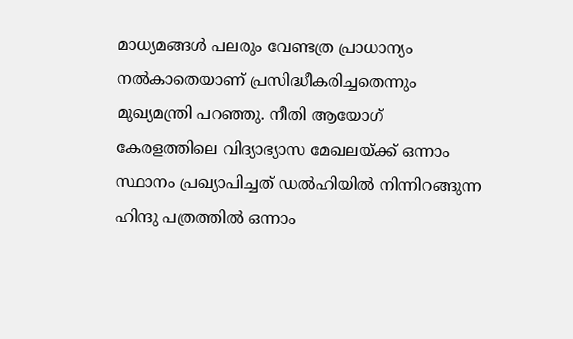മാധ്യമങ്ങള്‍ പലരും വേണ്ടത്ര പ്രാധാന്യം നല്‍കാതെയാണ് പ്രസിദ്ധീകരിച്ചതെന്നും മുഖ്യമന്ത്രി പറഞ്ഞു. നീതി ആയോഗ് കേരളത്തിലെ വിദ്യാഭ്യാസ മേഖലയ്ക്ക് ഒന്നാം സ്ഥാനം പ്രഖ്യാപിച്ചത് ഡല്‍ഹിയില്‍ നിന്നിറങ്ങുന്ന ഹിന്ദു പത്രത്തില്‍ ഒന്നാം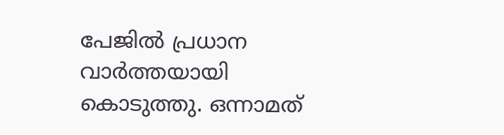പേജില്‍ പ്രധാന വാര്‍ത്തയായി കൊടുത്തു. ഒന്നാമത്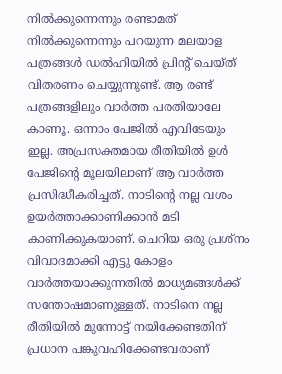നില്‍ക്കുന്നെന്നും രണ്ടാമത് നില്‍ക്കുന്നെന്നും പറയുന്ന മലയാള പത്രങ്ങള്‍ ഡല്‍ഹിയില്‍ പ്രിന്റ് ചെയ്ത് വിതരണം ചെയ്യുന്നുണ്ട്. ആ രണ്ട് പത്രങ്ങളിലും വാര്‍ത്ത പരതിയാലേ കാണൂ. ഒന്നാം പേജില്‍ എവിടേയും ഇല്ല. അപ്രസക്തമായ രീതിയില്‍ ഉള്‍ പേജിന്റെ മൂലയിലാണ് ആ വാര്‍ത്ത പ്രസിദ്ധീകരിച്ചത്. നാടിന്റെ നല്ല വശം ഉയര്‍ത്താക്കാണിക്കാന്‍ മടി കാണിക്കുകയാണ്. ചെറിയ ഒരു പ്രശ്‌നം വിവാദമാക്കി എട്ടു കോളം വാര്‍ത്തയാക്കുന്നതില്‍ മാധ്യമങ്ങള്‍ക്ക് സന്തോഷമാണുള്ളത്. നാടിനെ നല്ല രീതിയില്‍ മുന്നോട്ട് നയിക്കേണ്ടതിന് പ്രധാന പങ്കുവഹിക്കേണ്ടവരാണ്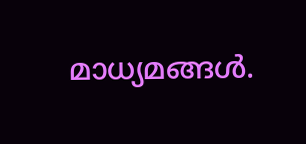മാധ്യമങ്ങള്‍.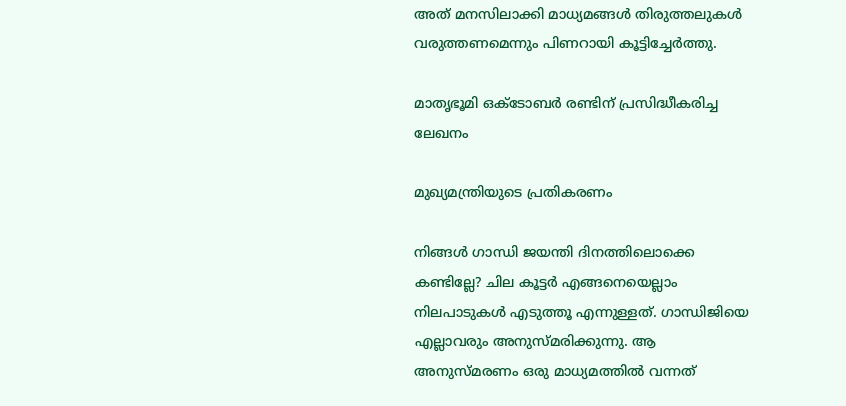അത് മനസിലാക്കി മാധ്യമങ്ങള്‍ തിരുത്തലുകള്‍ വരുത്തണമെന്നും പിണറായി കൂട്ടിച്ചേര്‍ത്തു.

മാതൃഭൂമി ഒക്ടോബര്‍ രണ്ടിന് പ്രസിദ്ധീകരിച്ച ലേഖനം

മുഖ്യമന്ത്രിയുടെ പ്രതികരണം

നിങ്ങള്‍ ഗാന്ധി ജയന്തി ദിനത്തിലൊക്കെ കണ്ടില്ലേ? ചില കൂട്ടര്‍ എങ്ങനെയെല്ലാം നിലപാടുകള്‍ എടുത്തൂ എന്നുള്ളത്. ഗാന്ധിജിയെ എല്ലാവരും അനുസ്മരിക്കുന്നു. ആ അനുസ്മരണം ഒരു മാധ്യമത്തില്‍ വന്നത്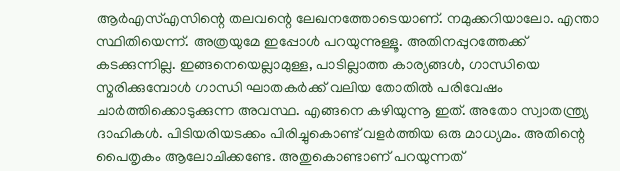ആര്‍എസ്എസിന്റെ തലവന്റെ ലേഖനത്തോടെയാണ്. നമുക്കറിയാലോ. എന്താ സ്ഥിതിയെന്ന്. അത്രയുമേ ഇപ്പോള്‍ പറയുന്നുള്ളൂ. അതിനപ്പുറത്തേക്ക് കടക്കുന്നില്ല. ഇങ്ങനെയെല്ലാമുള്ള, പാടില്ലാത്ത കാര്യങ്ങള്‍, ഗാന്ധിയെ സ്മരിക്കുമ്പോള്‍ ഗാന്ധി ഘാതകര്‍ക്ക് വലിയ തോതില്‍ പരിവേഷം ചാര്‍ത്തിക്കൊടുക്കുന്ന അവസ്ഥ. എങ്ങനെ കഴിയുന്നൂ ഇത്. അതോ സ്വാതന്ത്ര്യ ദാഹികള്‍. പിടിയരിയടക്കം പിരിച്ചുകൊണ്ട് വളര്‍ത്തിയ ഒരു മാധ്യമം. അതിന്റെ പൈതൃകം ആലോചിക്കണ്ടേ. അതുകൊണ്ടാണ് പറയുന്നത്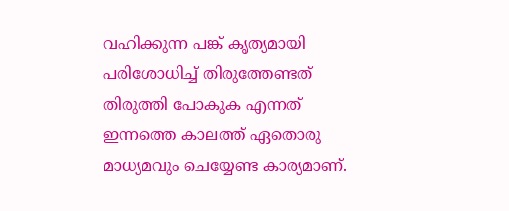വഹിക്കുന്ന പങ്ക് കൃത്യമായി പരിശോധിച്ച് തിരുത്തേണ്ടത് തിരുത്തി പോകുക എന്നത് ഇന്നത്തെ കാലത്ത് ഏതൊരു മാധ്യമവും ചെയ്യേണ്ട കാര്യമാണ്.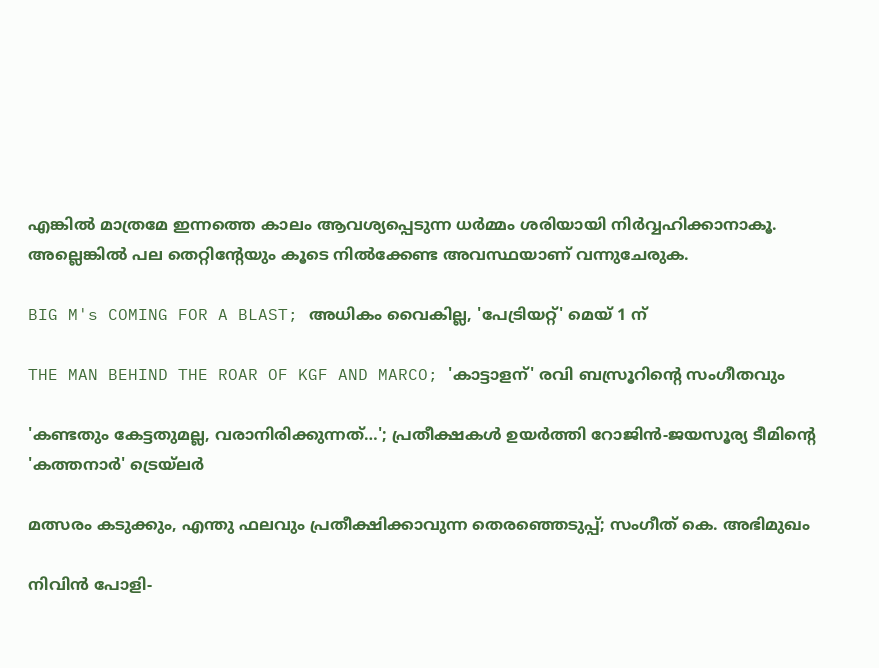എങ്കില്‍ മാത്രമേ ഇന്നത്തെ കാലം ആവശ്യപ്പെടുന്ന ധര്‍മ്മം ശരിയായി നിര്‍വ്വഹിക്കാനാകൂ. അല്ലെങ്കില്‍ പല തെറ്റിന്റേയും കൂടെ നില്‍ക്കേണ്ട അവസ്ഥയാണ് വന്നുചേരുക.

BIG M's COMING FOR A BLAST; അധികം വൈകില്ല, 'പേട്രിയറ്റ്' മെയ് 1 ന്

THE MAN BEHIND THE ROAR OF KGF AND MARCO; 'കാട്ടാളന്' രവി ബസ്രൂറിന്‍റെ സംഗീതവും

'കണ്ടതും കേട്ടതുമല്ല, വരാനിരിക്കുന്നത്…'; പ്രതീക്ഷകൾ ഉയർത്തി റോജിൻ-ജയസൂര്യ ടീമിന്റെ 'കത്തനാർ' ട്രെയ്‌ലർ

മത്സരം കടുക്കും, എന്തു ഫലവും പ്രതീക്ഷിക്കാവുന്ന തെരഞ്ഞെടുപ്പ്; സംഗീത് കെ. അഭിമുഖം

നിവിൻ പോളി-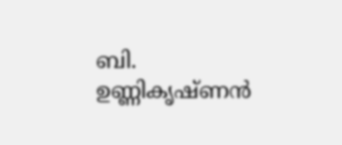ബി. ഉണ്ണികൃഷ്ണൻ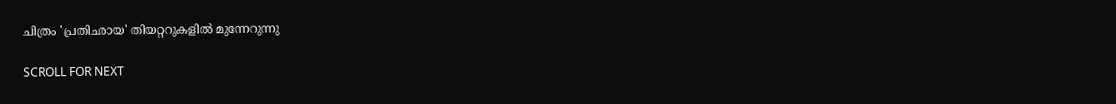ചിത്രം 'പ്രതിഛായ' തിയറ്ററുകളിൽ മുന്നേറുന്നു

SCROLL FOR NEXT